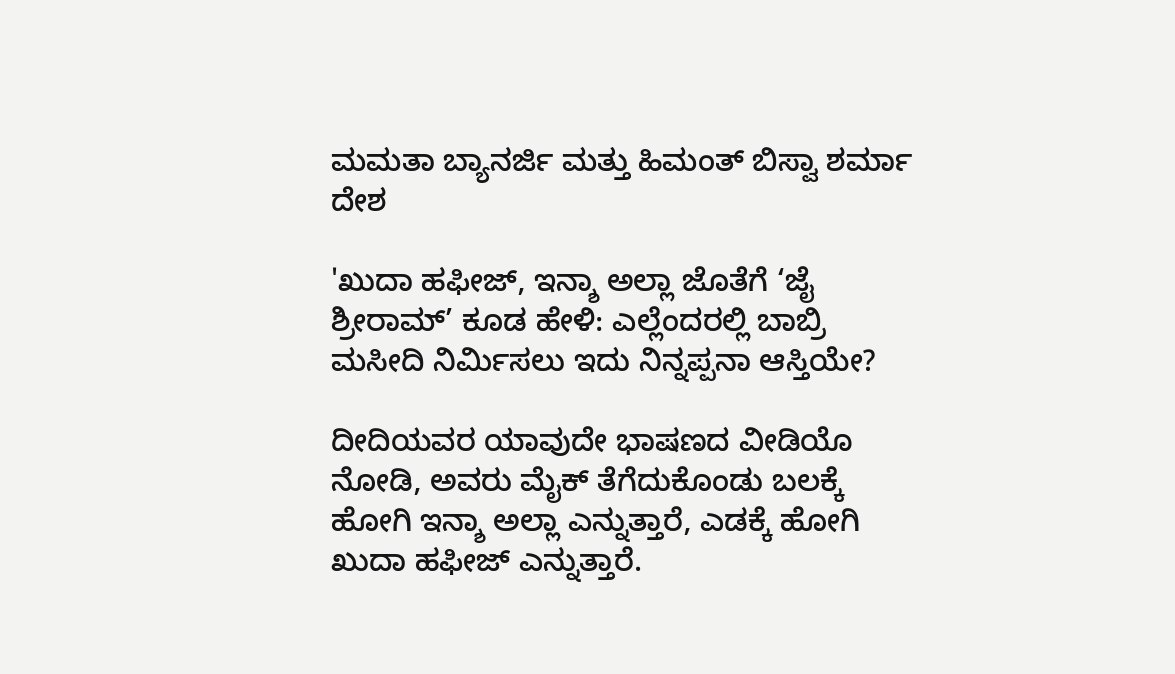ಮಮತಾ ಬ್ಯಾನರ್ಜಿ ಮತ್ತು ಹಿಮಂತ್ ಬಿಸ್ವಾ ಶರ್ಮಾ
ದೇಶ

'ಖುದಾ ಹಫೀಜ್, ಇನ್ಶಾ ಅಲ್ಲಾ ಜೊತೆಗೆ ‘ಜೈ ಶ್ರೀರಾಮ್’ ಕೂಡ ಹೇಳಿ: ಎಲ್ಲೆಂದರಲ್ಲಿ ಬಾಬ್ರಿ ಮಸೀದಿ ನಿರ್ಮಿಸಲು ಇದು ನಿನ್ನಪ್ಪನಾ ಆಸ್ತಿಯೇ?

ದೀದಿಯವರ ಯಾವುದೇ ಭಾಷಣದ ವೀಡಿಯೊ ನೋಡಿ, ಅವರು ಮೈಕ್ ತೆಗೆದುಕೊಂಡು ಬಲಕ್ಕೆ ಹೋಗಿ ಇನ್ಶಾ ಅಲ್ಲಾ ಎನ್ನುತ್ತಾರೆ, ಎಡಕ್ಕೆ ಹೋಗಿ ಖುದಾ ಹಫೀಜ್ ಎನ್ನುತ್ತಾರೆ.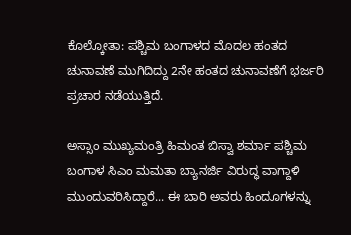ಕೊಲ್ಕೋತಾ: ಪಶ್ಚಿಮ ಬಂಗಾಳದ ಮೊದಲ ಹಂತದ ಚುನಾವಣೆ ಮುಗಿದಿದ್ದು 2ನೇ ಹಂತದ ಚುನಾವಣೆಗೆ ಭರ್ಜರಿ ಪ್ರಚಾರ ನಡೆಯುತ್ತಿದೆ.

ಅಸ್ಸಾಂ ಮುಖ್ಯಮಂತ್ರಿ ಹಿಮಂತ ಬಿಸ್ವಾ ಶರ್ಮಾ ಪಶ್ಚಿಮ ಬಂಗಾಳ ಸಿಎಂ ಮಮತಾ ಬ್ಯಾನರ್ಜಿ ವಿರುದ್ಧ ವಾಗ್ದಾಳಿ ಮುಂದುವರಿಸಿದ್ದಾರೆ... ಈ ಬಾರಿ ಅವರು ಹಿಂದೂಗಳನ್ನು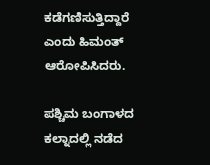ಕಡೆಗಣಿಸುತ್ತಿದ್ದಾರೆ ಎಂದು ಹಿಮಂತ್ ಆರೋಪಿಸಿದರು.

ಪಶ್ಚಿಮ ಬಂಗಾಳದ ಕಲ್ನಾದಲ್ಲಿ ನಡೆದ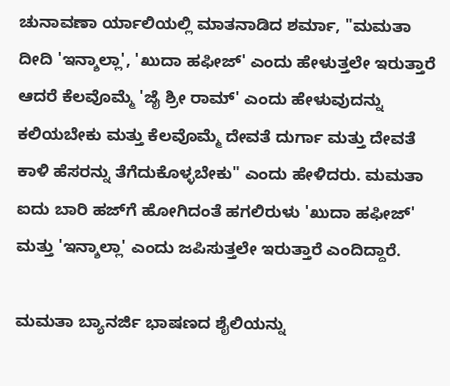ಚುನಾವಣಾ ರ್ಯಾಲಿಯಲ್ಲಿ ಮಾತನಾಡಿದ ಶರ್ಮಾ, "ಮಮತಾ ದೀದಿ 'ಇನ್ಶಾಲ್ಲಾ', 'ಖುದಾ ಹಫೀಜ್' ಎಂದು ಹೇಳುತ್ತಲೇ ಇರುತ್ತಾರೆ ಆದರೆ ಕೆಲವೊಮ್ಮೆ 'ಜೈ ಶ್ರೀ ರಾಮ್' ಎಂದು ಹೇಳುವುದನ್ನು ಕಲಿಯಬೇಕು ಮತ್ತು ಕೆಲವೊಮ್ಮೆ ದೇವತೆ ದುರ್ಗಾ ಮತ್ತು ದೇವತೆ ಕಾಳಿ ಹೆಸರನ್ನು ತೆಗೆದುಕೊಳ್ಳಬೇಕು" ಎಂದು ಹೇಳಿದರು. ಮಮತಾ ಐದು ಬಾರಿ ಹಜ್‌ಗೆ ಹೋಗಿದಂತೆ ಹಗಲಿರುಳು 'ಖುದಾ ಹಫೀಜ್' ಮತ್ತು 'ಇನ್ಶಾಲ್ಲಾ' ಎಂದು ಜಪಿಸುತ್ತಲೇ ಇರುತ್ತಾರೆ ಎಂದಿದ್ದಾರೆ.

ಮಮತಾ ಬ್ಯಾನರ್ಜಿ ಭಾಷಣದ ಶೈಲಿಯನ್ನು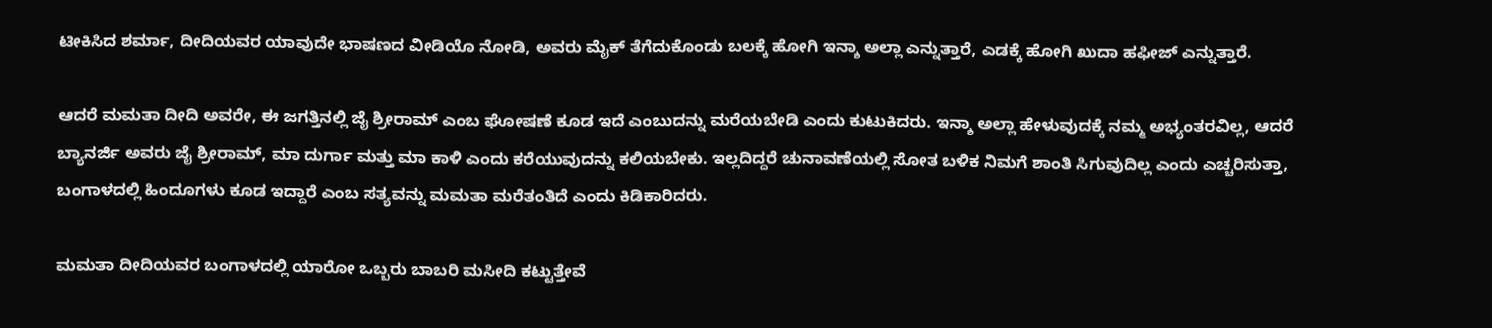ಟೀಕಿಸಿದ ಶರ್ಮಾ, ದೀದಿಯವರ ಯಾವುದೇ ಭಾಷಣದ ವೀಡಿಯೊ ನೋಡಿ, ಅವರು ಮೈಕ್ ತೆಗೆದುಕೊಂಡು ಬಲಕ್ಕೆ ಹೋಗಿ ಇನ್ಶಾ ಅಲ್ಲಾ ಎನ್ನುತ್ತಾರೆ, ಎಡಕ್ಕೆ ಹೋಗಿ ಖುದಾ ಹಫೀಜ್ ಎನ್ನುತ್ತಾರೆ.

ಆದರೆ ಮಮತಾ ದೀದಿ ಅವರೇ, ಈ ಜಗತ್ತಿನಲ್ಲಿ ಜೈ ಶ್ರೀರಾಮ್ ಎಂಬ ಘೋಷಣೆ ಕೂಡ ಇದೆ ಎಂಬುದನ್ನು ಮರೆಯಬೇಡಿ ಎಂದು ಕುಟುಕಿದರು. ಇನ್ಶಾ ಅಲ್ಲಾ ಹೇಳುವುದಕ್ಕೆ ನಮ್ಮ ಅಭ್ಯಂತರವಿಲ್ಲ, ಆದರೆ ಬ್ಯಾನರ್ಜಿ ಅವರು ಜೈ ಶ್ರೀರಾಮ್, ಮಾ ದುರ್ಗಾ ಮತ್ತು ಮಾ ಕಾಳಿ ಎಂದು ಕರೆಯುವುದನ್ನು ಕಲಿಯಬೇಕು. ಇಲ್ಲದಿದ್ದರೆ ಚುನಾವಣೆಯಲ್ಲಿ ಸೋತ ಬಳಿಕ ನಿಮಗೆ ಶಾಂತಿ ಸಿಗುವುದಿಲ್ಲ ಎಂದು ಎಚ್ಚರಿಸುತ್ತಾ, ಬಂಗಾಳದಲ್ಲಿ ಹಿಂದೂಗಳು ಕೂಡ ಇದ್ದಾರೆ ಎಂಬ ಸತ್ಯವನ್ನು ಮಮತಾ ಮರೆತಂತಿದೆ ಎಂದು ಕಿಡಿಕಾರಿದರು.

ಮಮತಾ ದೀದಿಯವರ ಬಂಗಾಳದಲ್ಲಿ ಯಾರೋ ಒಬ್ಬರು ಬಾಬರಿ ಮಸೀದಿ ಕಟ್ಟುತ್ತೇವೆ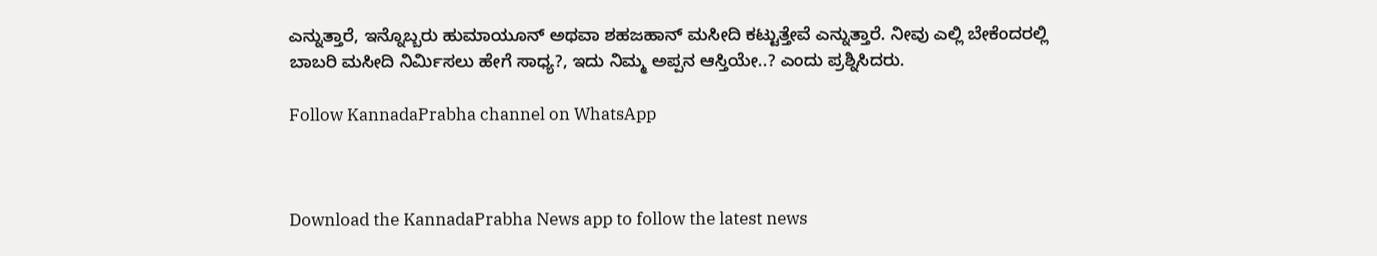ಎನ್ನುತ್ತಾರೆ, ಇನ್ನೊಬ್ಬರು ಹುಮಾಯೂನ್ ಅಥವಾ ಶಹಜಹಾನ್ ಮಸೀದಿ ಕಟ್ಟುತ್ತೇವೆ ಎನ್ನುತ್ತಾರೆ. ನೀವು ಎಲ್ಲಿ ಬೇಕೆಂದರಲ್ಲಿ ಬಾಬರಿ ಮಸೀದಿ ನಿರ್ಮಿಸಲು ಹೇಗೆ ಸಾಧ್ಯ?, ಇದು ನಿಮ್ಮ ಅಪ್ಪನ ಆಸ್ತಿಯೇ..? ಎಂದು ಪ್ರಶ್ನಿಸಿದರು.

Follow KannadaPrabha channel on WhatsApp



Download the KannadaPrabha News app to follow the latest news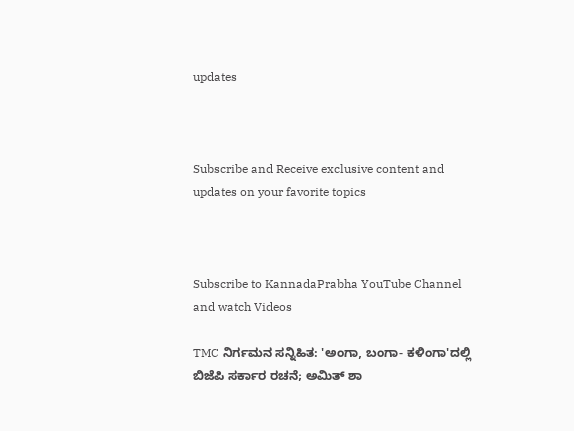updates



Subscribe and Receive exclusive content and updates on your favorite topics



Subscribe to KannadaPrabha YouTube Channel and watch Videos

TMC ನಿರ್ಗಮನ ಸನ್ನಿಹಿತ: 'ಅಂಗಾ, ಬಂಗಾ- ಕಳಿಂಗಾ'ದಲ್ಲಿ ಬಿಜೆಪಿ ಸರ್ಕಾರ ರಚನೆ; ಅಮಿತ್ ಶಾ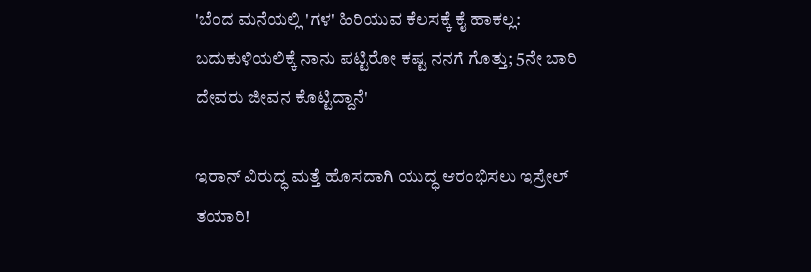'ಬೆಂದ ಮನೆಯಲ್ಲಿ 'ಗಳ' ಹಿರಿಯುವ ಕೆಲಸಕ್ಕೆ ಕೈ ಹಾಕಲ್ಲ: ಬದುಕುಳಿಯಲಿಕ್ಕೆ ನಾನು ಪಟ್ಟಿರೋ ಕಷ್ಟ ನನಗೆ ಗೊತ್ತು; 5ನೇ ಬಾರಿ ದೇವರು ಜೀವನ ಕೊಟ್ಟಿದ್ದಾನೆ'

ಇರಾನ್ ವಿರುದ್ಧ ಮತ್ತೆ ಹೊಸದಾಗಿ ಯುದ್ಧ ಆರಂಭಿಸಲು ಇಸ್ರೇಲ್ ತಯಾರಿ!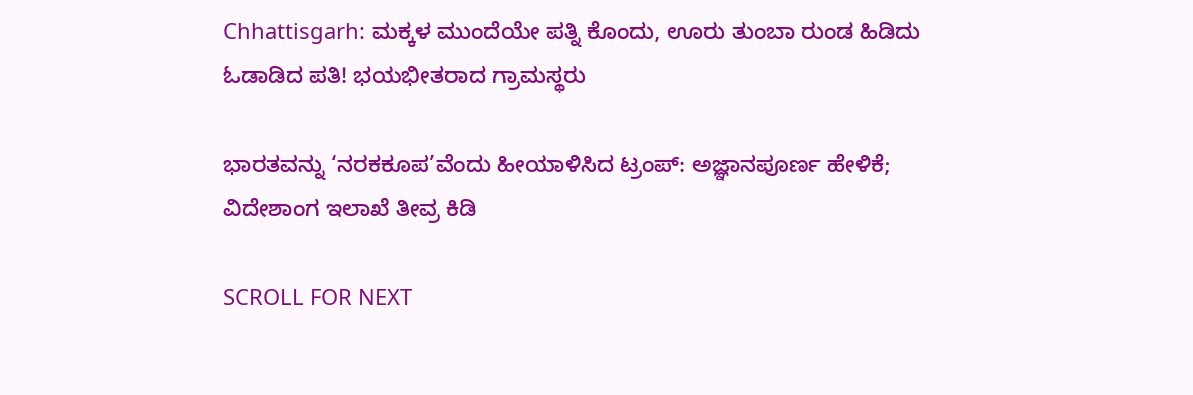Chhattisgarh: ಮಕ್ಕಳ ಮುಂದೆಯೇ ಪತ್ನಿ ಕೊಂದು, ಊರು ತುಂಬಾ ರುಂಡ ಹಿಡಿದು ಓಡಾಡಿದ ಪತಿ! ಭಯಭೀತರಾದ ಗ್ರಾಮಸ್ಥರು

ಭಾರತವನ್ನು ‘ನರಕಕೂಪ’ವೆಂದು ಹೀಯಾಳಿಸಿದ ಟ್ರಂಪ್: ಅಜ್ಞಾನಪೂರ್ಣ ಹೇಳಿಕೆ; ವಿದೇಶಾಂಗ ಇಲಾಖೆ ತೀವ್ರ ಕಿಡಿ

SCROLL FOR NEXT